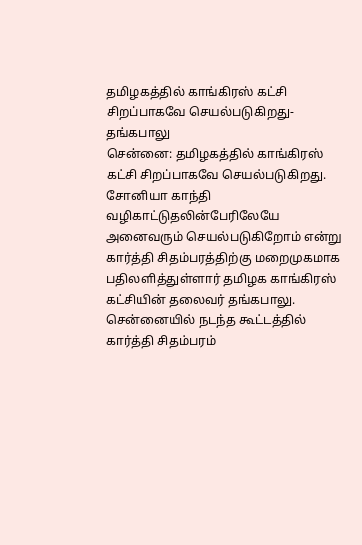தமிழகத்தில் காங்கிரஸ் கட்சி சிறப்பாகவே செயல்படுகிறது-தங்கபாலு
சென்னை: தமிழகத்தில் காங்கிரஸ் கட்சி சிறப்பாகவே செயல்படுகிறது. சோனியா காந்தி வழிகாட்டுதலின்பேரிலேயே அனைவரும் செயல்படுகிறோம் என்று கார்த்தி சிதம்பரத்திற்கு மறைமுகமாக பதிலளித்துள்ளார் தமிழக காங்கிரஸ் கட்சியின் தலைவர் தங்கபாலு.
சென்னையில் நடந்த கூட்டத்தில் கார்த்தி சிதம்பரம்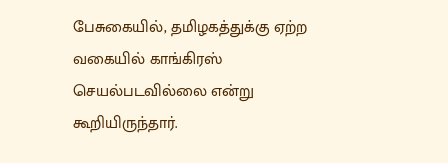பேசுகையில், தமிழகத்துக்கு ஏற்ற வகையில் காங்கிரஸ் செயல்படவில்லை என்று கூறியிருந்தார்.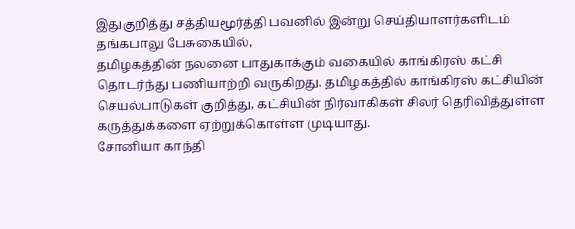இதுகுறித்து சத்தியமூர்த்தி பவனில் இன்று செய்தியாளர்களிடம் தங்கபாலு பேசுகையில்,
தமிழகத்தின் நலனை பாதுகாக்கும் வகையில் காங்கிரஸ் கட்சி தொடர்ந்து பணியாற்றி வருகிறது. தமிழகத்தில் காங்கிரஸ் கட்சியின் செயல்பாடுகள் குறித்து, கட்சியின் நிர்வாகிகள் சிலர் தெரிவித்துள்ள கருத்துக்களை ஏற்றுக்கொள்ள முடியாது.
சோனியா காந்தி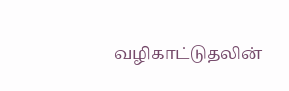வழிகாட்டுதலின்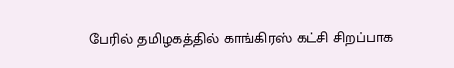பேரில் தமிழகத்தில் காங்கிரஸ் கட்சி சிறப்பாக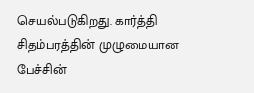செயல்படுகிறது. கார்த்தி சிதம்பரத்தின் முழுமையான பேச்சின்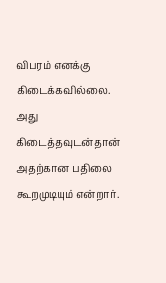விபரம் எனக்கு கிடைக்கவில்லை. அது கிடைத்தவுடன்தான் அதற்கான பதிலை கூறமுடியும் என்றார்.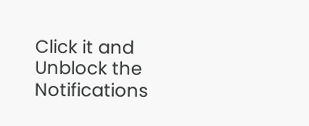Click it and Unblock the Notifications